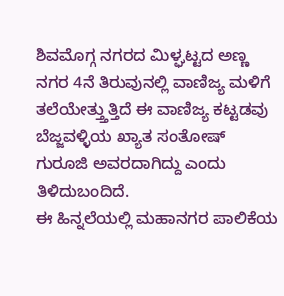ಶಿವಮೊಗ್ಗ ನಗರದ ಮಿಳ್ಘಟ್ಟದ ಅಣ್ಣ ನಗರ 4ನೆ ತಿರುವುನಲ್ಲಿ ವಾಣಿಜ್ಯ ಮಳಿಗೆ ತಲೆಯೇತ್ತ್ತುತ್ತಿದೆ ಈ ವಾಣಿಜ್ಯ ಕಟ್ಟಡವು ಬೆಜ್ಜವಳ್ಳಿಯ ಖ್ಯಾತ ಸಂತೋಷ್ ಗುರೂಜಿ ಅವರದಾಗಿದ್ದು ಎಂದು ತಿಳಿದುಬಂದಿದೆ.
ಈ ಹಿನ್ನಲೆಯಲ್ಲಿ ಮಹಾನಗರ ಪಾಲಿಕೆಯ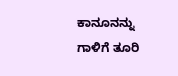ಕಾನೂನನ್ನು ಗಾಳಿಗೆ ತೂರಿ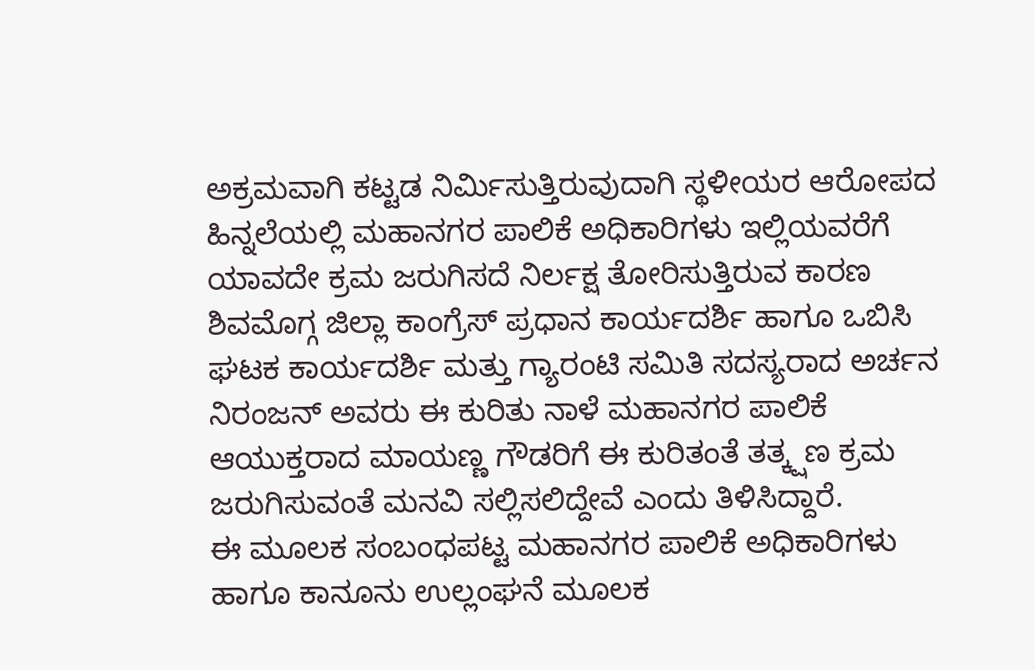ಅಕ್ರಮವಾಗಿ ಕಟ್ಟಡ ನಿರ್ಮಿಸುತ್ತಿರುವುದಾಗಿ ಸ್ಥಳೀಯರ ಆರೋಪದ ಹಿನ್ನಲೆಯಲ್ಲಿ ಮಹಾನಗರ ಪಾಲಿಕೆ ಅಧಿಕಾರಿಗಳು ಇಲ್ಲಿಯವರೆಗೆ ಯಾವದೇ ಕ್ರಮ ಜರುಗಿಸದೆ ನಿರ್ಲಕ್ಷ ತೋರಿಸುತ್ತಿರುವ ಕಾರಣ ಶಿವಮೊಗ್ಗ ಜಿಲ್ಲಾ ಕಾಂಗ್ರೆಸ್ ಪ್ರಧಾನ ಕಾರ್ಯದರ್ಶಿ ಹಾಗೂ ಒಬಿಸಿ ಘಟಕ ಕಾರ್ಯದರ್ಶಿ ಮತ್ತು ಗ್ಯಾರಂಟಿ ಸಮಿತಿ ಸದಸ್ಯರಾದ ಅರ್ಚನ ನಿರಂಜನ್ ಅವರು ಈ ಕುರಿತು ನಾಳೆ ಮಹಾನಗರ ಪಾಲಿಕೆ ಆಯುಕ್ತರಾದ ಮಾಯಣ್ಣ ಗೌಡರಿಗೆ ಈ ಕುರಿತಂತೆ ತತ್ಕ್ಷಣ ಕ್ರಮ ಜರುಗಿಸುವಂತೆ ಮನವಿ ಸಲ್ಲಿಸಲಿದ್ದೇವೆ ಎಂದು ತಿಳಿಸಿದ್ದಾರೆ.
ಈ ಮೂಲಕ ಸಂಬಂಧಪಟ್ಟ ಮಹಾನಗರ ಪಾಲಿಕೆ ಅಧಿಕಾರಿಗಳು ಹಾಗೂ ಕಾನೂನು ಉಲ್ಲಂಘನೆ ಮೂಲಕ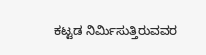ಕಟ್ಟಡ ನಿರ್ಮಿಸುತ್ತಿರುವವರ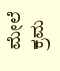ಮೇಲೆ ಕ್ರಮ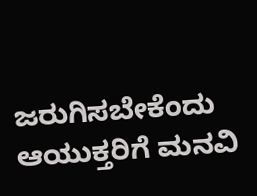ಜರುಗಿಸಬೇಕೆಂದು ಆಯುಕ್ತರಿಗೆ ಮನವಿ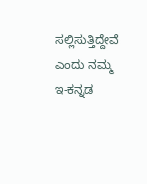ಸಲ್ಲಿಸುತ್ತಿದ್ದೇವೆ ಎಂದು ನಮ್ಮ ಇ-ಕನ್ನಡ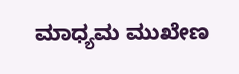ಮಾಧ್ಯಮ ಮುಖೇಣ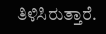ತಿಳಿಸಿರುತ್ತಾರೆ.